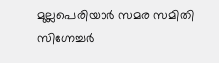മുല്ലപെരിയാർ സമര സമിതി സിഗ്നേച്ചർ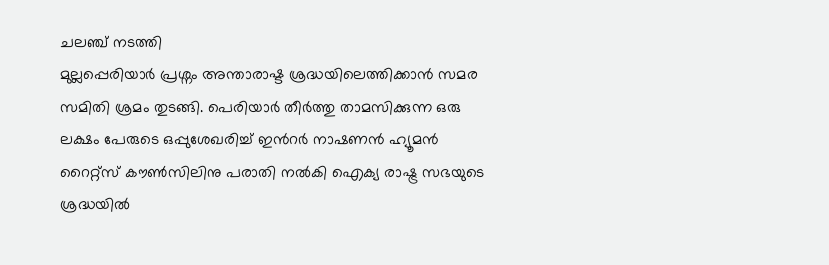ചലഞ്ച് നടത്തി
മുല്ലപ്പെരിയാർ പ്രശ്നം അന്താരാഷ്ട ശ്രദ്ധയിലെത്തിക്കാൻ സമര സമിതി ശ്രമം തുടങ്ങി. പെരിയാർ തീർത്തു താമസിക്കുന്ന ഒരു ലക്ഷം പേരുടെ ഒപ്പുശേഖരിച്ച് ഇൻറർ നാഷണൻ ഹ്യൂമൻ റൈറ്റ്സ് കൗൺസിലിനു പരാതി നൽകി ഐക്യ രാഷ്ട്ര സഭയുടെ ശ്രദ്ധയിൽ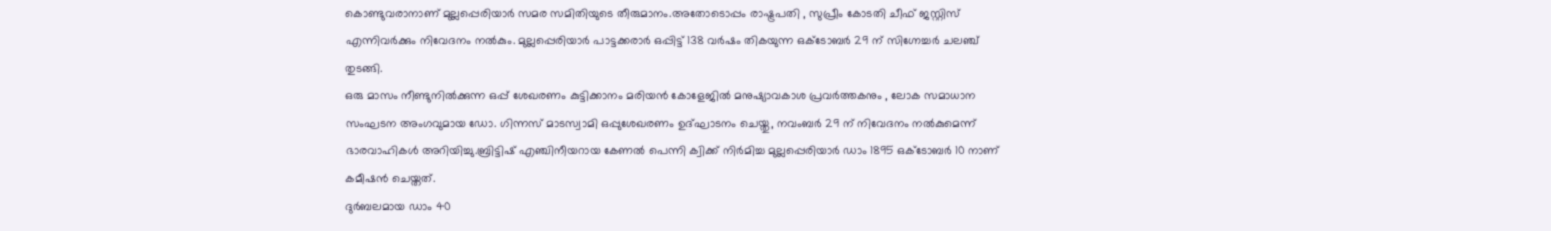കൊണ്ടുവരാനാണ് മുല്ലപ്പെരിയാർ സമര സമിതിയുടെ തീരുമാനം.അതോടൊപ്പം രാഷ്ട്രപതി , സുപ്രീം കോടതി ചീഫ് ജസ്റ്റിസ് എന്നിവർക്കും നിവേദനം നൽകും. മുല്ലപ്പെരിയാർ പാട്ടക്കരാർ ഒപ്പിട്ട് 138 വർഷം തികയുന്ന ഒക്ടോബർ 29 ന് സിഗ്നേച്ചർ ചലഞ്ച് തുടങ്ങി.
ഒരു മാസം നീണ്ടുനിൽക്കുന്ന ഒപ്പ് ശേഖരണം കുട്ടിക്കാനം മരിയൻ കോളേജിൽ മനുഷ്യാവകാശ പ്രവർത്തകനും , ലോക സമാധാന സംഘടന അംഗവുമായ ഡോ. ഗിന്നസ് മാടസ്വാമി ഒപ്പുശേഖരണം ഉദ്ഘാടനം ചെയ്തു, നവംബർ 29 ന് നിവേദനം നൽകുമെന്ന് ഭാരവാഹികൾ അറിയിച്ചു.ബ്രിട്ടിഷ് എഞ്ചിനീയറായ കേണൽ പെന്നി ക്വിക്ക് നിർമിച്ച മുല്ലപ്പെരിയാർ ഡാം 1895 ഒക്ടോബർ 10 നാണ് കമീഷൻ ചെയ്തത്.
ദുർബലമായ ഡാം 40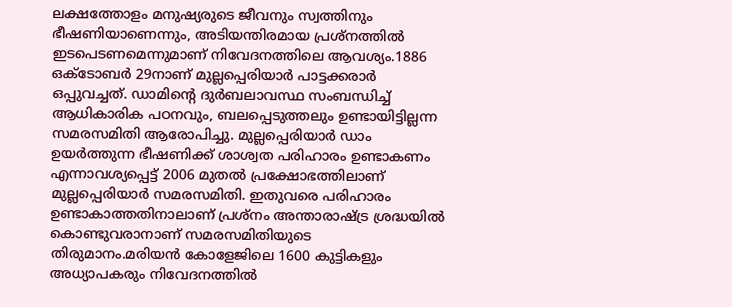ലക്ഷത്തോളം മനുഷ്യരുടെ ജീവനും സ്വത്തിനും ഭീഷണിയാണെന്നും, അടിയന്തിരമായ പ്രശ്നത്തിൽ ഇടപെടണമെന്നുമാണ് നിവേദനത്തിലെ ആവശ്യം.1886 ഒക്ടോബർ 29നാണ് മുല്ലപ്പെരിയാർ പാട്ടക്കരാർ ഒപ്പുവച്ചത്. ഡാമിൻ്റെ ദുർബലാവസ്ഥ സംബന്ധിച്ച് ആധികാരിക പഠനവും, ബലപ്പെടുത്തലും ഉണ്ടായിട്ടില്ലന്ന സമരസമിതി ആരോപിച്ചു. മുല്ലപ്പെരിയാർ ഡാം ഉയർത്തുന്ന ഭീഷണിക്ക് ശാശ്വത പരിഹാരം ഉണ്ടാകണം എന്നാവശ്യപ്പെട്ട് 2006 മുതൽ പ്രക്ഷോഭത്തിലാണ് മുല്ലപ്പെരിയാർ സമരസമിതി. ഇതുവരെ പരിഹാരം ഉണ്ടാകാത്തതിനാലാണ് പ്രശ്നം അന്താരാഷ്ട്ര ശ്രദ്ധയിൽ കൊണ്ടുവരാനാണ് സമരസമിതിയുടെ തിരുമാനം.മരിയൻ കോളേജിലെ 1600 കുട്ടികളും അധ്യാപകരും നിവേദനത്തിൽ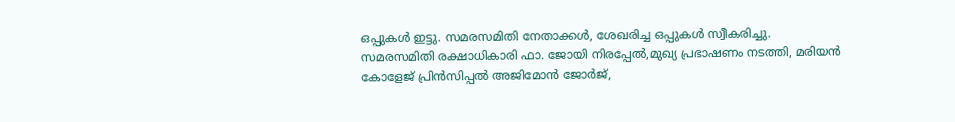ഒപ്പുകൾ ഇട്ടു. സമരസമിതി നേതാക്കൾ, ശേഖരിച്ച ഒപ്പുകൾ സ്വീകരിച്ചു.
സമരസമിതി രക്ഷാധികാരി ഫാ. ജോയി നിരപ്പേൽ,മുഖ്യ പ്രഭാഷണം നടത്തി, മരിയൻ കോളേജ് പ്രിൻസിപ്പൽ അജിമോൻ ജോർജ്,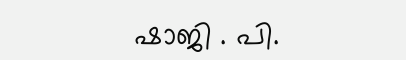ഷാജി . പി.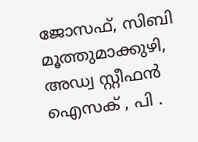ജോസഫ്, സിബി മൂത്തുമാക്കുഴി, അഡ്വ സ്റ്റീഫൻ ഐസക് , പി .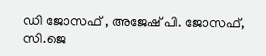ഡി ജോസഫ് , അജേഷ് പി. ജോസഫ്, സി.ജെ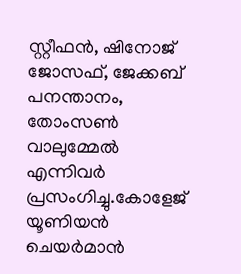സ്റ്റീഫൻ, ഷിനോജ് ജോസഫ്, ജേക്കബ് പനന്താനം, തോംസൺ വാലുമ്മേൽ എന്നിവർ പ്രസംഗിച്ചു.കോളേജ് യൂണിയൻ ചെയർമാൻ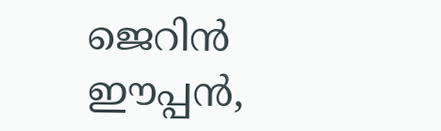ജെറിൻ ഈപ്പൻ,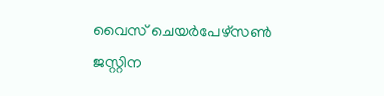വൈസ് ചെയർപേഴ്സൺ ജസ്റ്റിന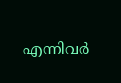എന്നിവർ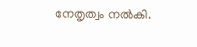നേതൃത്വം നൽകി.